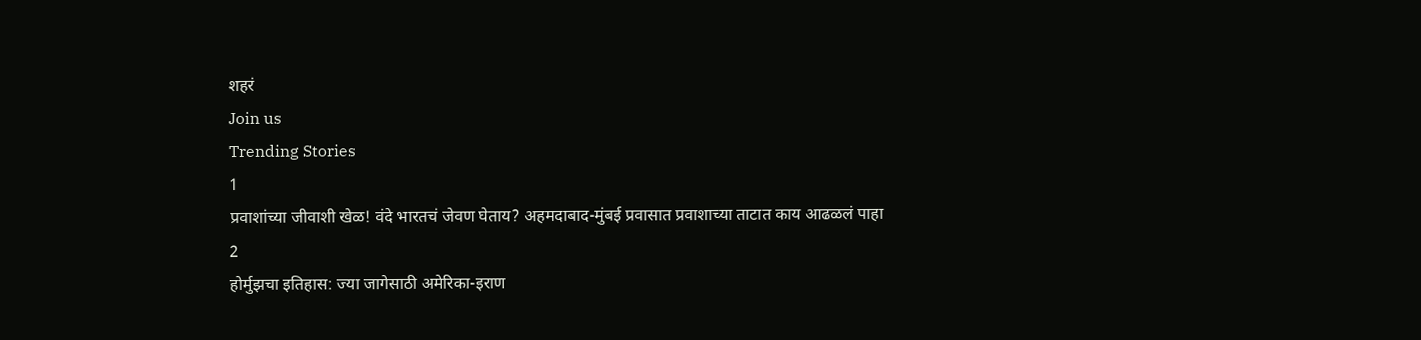शहरं
Join us
Trending Stories
1
प्रवाशांच्या जीवाशी खेळ! वंदे भारतचं जेवण घेताय? अहमदाबाद-मुंबई प्रवासात प्रवाशाच्या ताटात काय आढळलं पाहा
2
होर्मुझचा इतिहास: ज्या जागेसाठी अमेरिका-इराण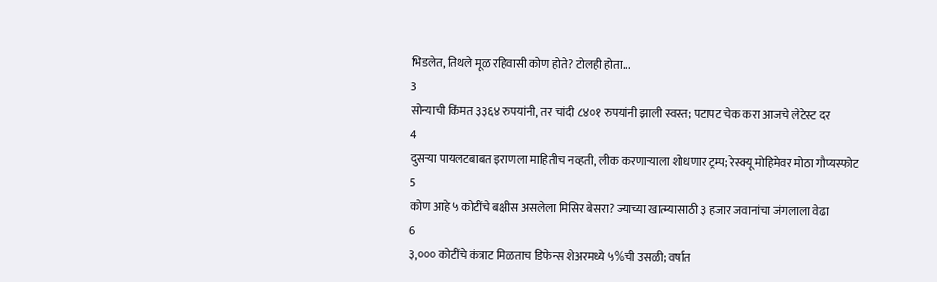भिडलेत, तिथले मूळ रहिवासी कोण होते? टोलही होता...
3
सोन्याची किंमत ३३६४ रुपयांनी, तर चांदी ८४०१ रुपयांनी झाली स्वस्त; पटापट चेक करा आजचे लेटेस्ट दर
4
दुसऱ्या पायलटबाबत इराणला माहितीच नव्हती, लीक करणाऱ्याला शोधणार ट्रम्प; रेस्क्यू मोहिमेवर मोठा गौप्यस्फोट
5
कोण आहे ५ कोटींचे बक्षीस असलेला मिसिर बेसरा? ज्याच्या खात्म्यासाठी ३ हजार जवानांचा जंगलाला वेढा
6
३,००० कोटींचे कंत्राट मिळताच डिफेन्स शेअरमध्ये ५%ची उसळी; वर्षात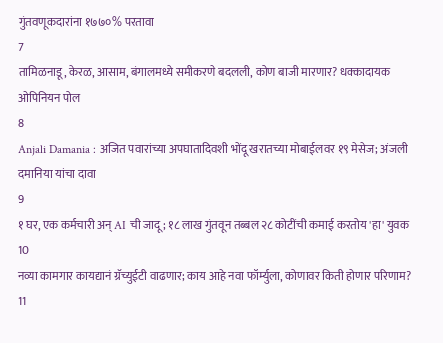गुंतवणूकदारांना १७७०% परतावा
7
तामिळनाडू, केरळ, आसाम, बंगालमध्ये समीकरणे बदलली, कोण बाजी मारणार? धक्कादायक ओपिनियन पोल
8
Anjali Damania : अजित पवारांच्या अपघातादिवशी भोंदू खरातच्या मोबाईलवर १९ मेसेज; अंजली दमानिया यांचा दावा
9
१ घर, एक कर्मचारी अन् AI ची जादू; १८ लाख गुंतवून तब्बल २८ कोटींची कमाई करतोय 'हा' युवक
10
नव्या कामगार कायद्यानं ग्रॅच्युईटी वाढणार; काय आहे नवा फॉर्म्युला, कोणावर किती होणार परिणाम?
11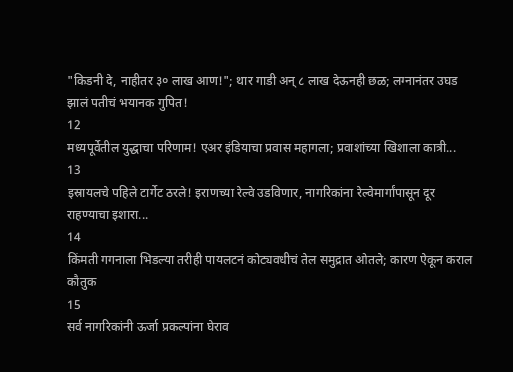"किडनी दे, नाहीतर ३० लाख आण!"; थार गाडी अन् ८ लाख देऊनही छळ; लग्नानंतर उघड झालं पतीचं भयानक गुपित!
12
मध्यपूर्वेतील युद्धाचा परिणाम! एअर इंडियाचा प्रवास महागला; प्रवाशांच्या खिशाला कात्री...
13
इस्रायलचे पहिले टार्गेट ठरले! इराणच्या रेल्वे उडविणार, नागरिकांना रेल्वेमार्गांपासून दूर राहण्याचा इशारा...
14
किंमती गगनाला भिडल्या तरीही पायलटनं कोट्यवधीचं तेल समुद्रात ओतले; कारण ऐकून कराल कौतुक
15
सर्व नागरिकांनी ऊर्जा प्रकल्पांना घेराव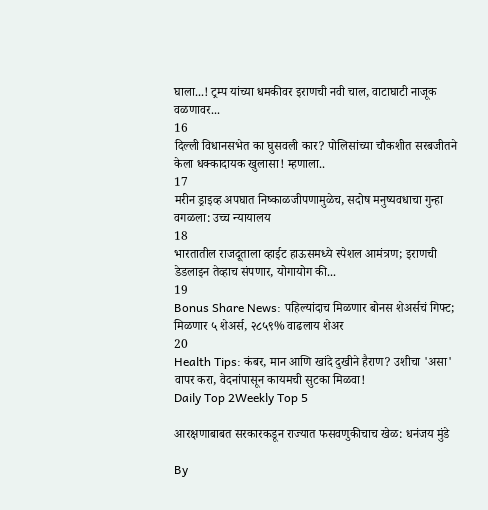घाला...! ट्रम्प यांच्या धमकीवर इराणची नवी चाल, वाटाघाटी नाजूक वळणावर...
16
दिल्ली विधानसभेत का घुसवली कार? पोलिसांच्या चौकशीत सरबजीतने केला धक्कादायक खुलासा! म्हणाला..
17
मरीन ड्राइव्ह अपघात निष्काळजीपणामुळेच, सदोष मनुष्यवधाचा गुन्हा वगळला: उच्च न्यायालय
18
भारतातील राजदूताला व्हाईट हाऊसमध्ये स्पेशल आमंत्रण; इराणची डेडलाइन तेव्हाच संपणार, योगायोग की...
19
Bonus Share News: पहिल्यांदाच मिळणार बोनस शेअर्सचं गिफ्ट; मिळणार ५ शेअर्स, २८५९% वाढलाय शेअर
20
Health Tips: कंबर, मान आणि खांदे दुखीने हैराण? उशीचा 'असा' वापर करा, वेदनांपासून कायमची सुटका मिळवा!
Daily Top 2Weekly Top 5

आरक्षणाबाबत सरकारकडून राज्यात फसवणुकीचाच खेळ: धनंजय मुंडे

By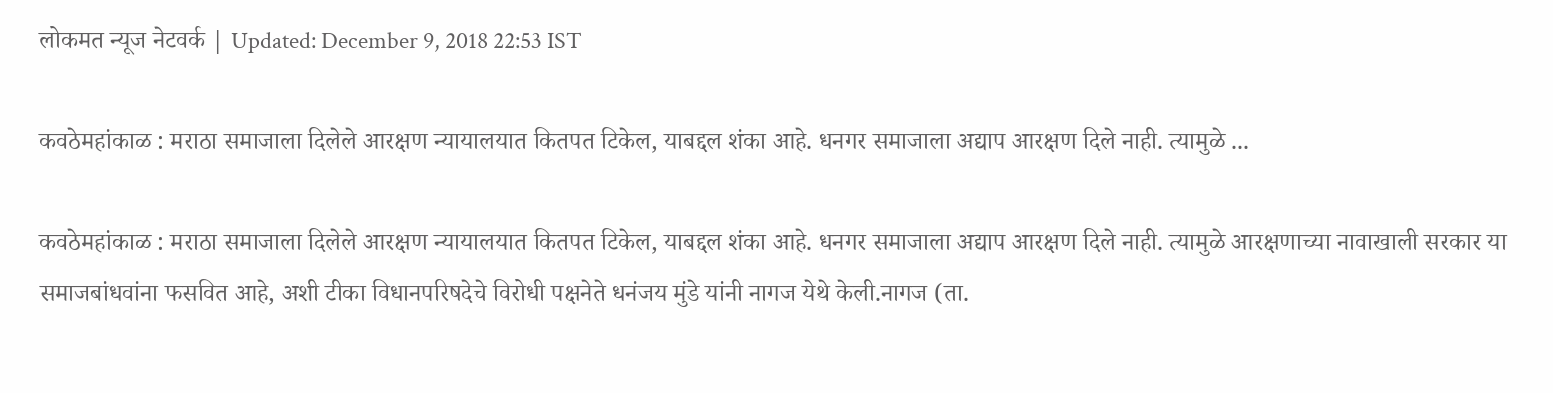लोकमत न्यूज नेटवर्क | Updated: December 9, 2018 22:53 IST

कवठेमहांकाळ : मराठा समाजाला दिलेले आरक्षण न्यायालयात कितपत टिकेल, याबद्दल शंका आहे. धनगर समाजाला अद्याप आरक्षण दिले नाही. त्यामुळे ...

कवठेमहांकाळ : मराठा समाजाला दिलेले आरक्षण न्यायालयात कितपत टिकेल, याबद्दल शंका आहे. धनगर समाजाला अद्याप आरक्षण दिले नाही. त्यामुळे आरक्षणाच्या नावाखाली सरकार या समाजबांधवांना फसवित आहे, अशी टीका विधानपरिषदेचे विरोधी पक्षनेते धनंजय मुंडे यांनी नागज येथे केली.नागज (ता.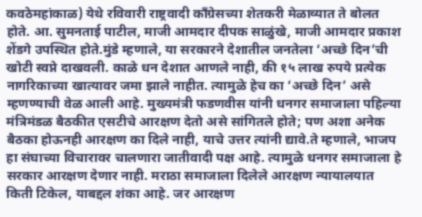कवठेमहांकाळ) येथे रविवारी राष्ट्रवादी काँग्रेसच्या शेतकरी मेळाव्यात ते बोलत होते. आ. सुमनताई पाटील, माजी आमदार दीपक साळुंखे, माजी आमदार प्रकाश शेंडगे उपस्थित होते.मुंडे म्हणाले, या सरकारने देशातील जनतेला ‘अच्छे दिन’ची खोटी स्वप्ने दाखवली. काळे धन देशात आणले नाही, की १५ लाख रुपये प्रत्येक नागरिकाच्या खात्यावर जमा झाले नाहीत. त्यामुळे हेच का ‘अच्छे दिन’ असे म्हणण्याची वेळ आली आहे. मुख्यमंत्री फडणवीस यांनी धनगर समाजाला पहिल्या मंत्रिमंडळ बैठकीत एसटीचे आरक्षण देतो असे सांगितले होते; पण अशा अनेक बैठका होऊनही आरक्षण का दिले नाही, याचे उत्तर त्यांनी द्यावे.ते म्हणाले, भाजप हा संघाच्या विचारावर चालणारा जातीवादी पक्ष आहे. त्यामुळे धनगर समाजाला हे सरकार आरक्षण देणार नाही. मराठा समाजाला दिलेले आरक्षण न्यायालयात किती टिकेल, याबद्दल शंका आहे. जर आरक्षण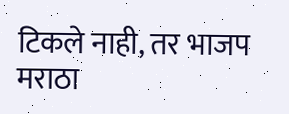टिकले नाही, तर भाजप मराठा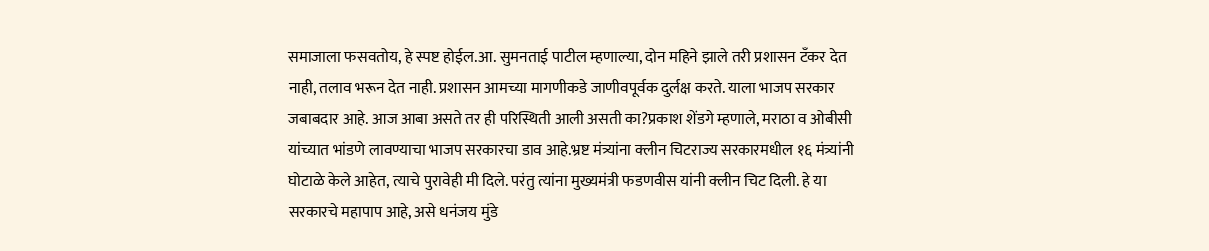समाजाला फसवतोय, हे स्पष्ट होईल.आ. सुमनताई पाटील म्हणाल्या, दोन महिने झाले तरी प्रशासन टँकर देत नाही, तलाव भरून देत नाही. प्रशासन आमच्या मागणीकडे जाणीवपूर्वक दुर्लक्ष करते. याला भाजप सरकार जबाबदार आहे. आज आबा असते तर ही परिस्थिती आली असती का?प्रकाश शेंडगे म्हणाले, मराठा व ओबीसी यांच्यात भांडणे लावण्याचा भाजप सरकारचा डाव आहे.भ्रष्ट मंत्र्यांना क्लीन चिटराज्य सरकारमधील १६ मंत्र्यांनी घोटाळे केले आहेत, त्याचे पुरावेही मी दिले. परंतु त्यांना मुख्यमंत्री फडणवीस यांनी क्लीन चिट दिली. हे या सरकारचे महापाप आहे, असे धनंजय मुंडे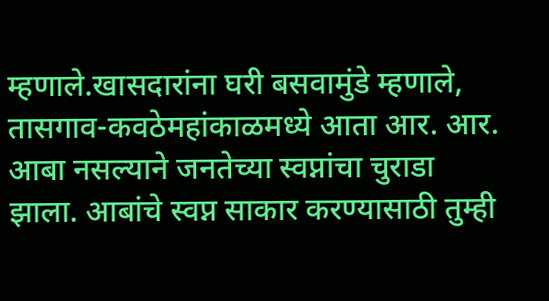म्हणाले.खासदारांना घरी बसवामुंडे म्हणाले, तासगाव-कवठेमहांकाळमध्ये आता आर. आर. आबा नसल्याने जनतेच्या स्वप्नांचा चुराडा झाला. आबांचे स्वप्न साकार करण्यासाठी तुम्ही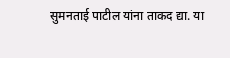सुमनताई पाटील यांना ताकद द्या. या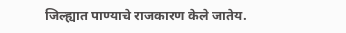जिल्ह्यात पाण्याचे राजकारण केले जातेय.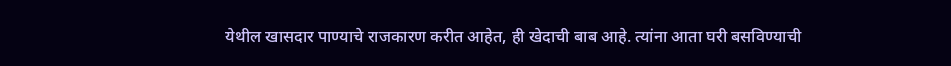येथील खासदार पाण्याचे राजकारण करीत आहेत, ही खेदाची बाब आहे. त्यांना आता घरी बसविण्याची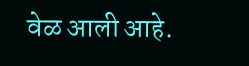वेळ आली आहे.